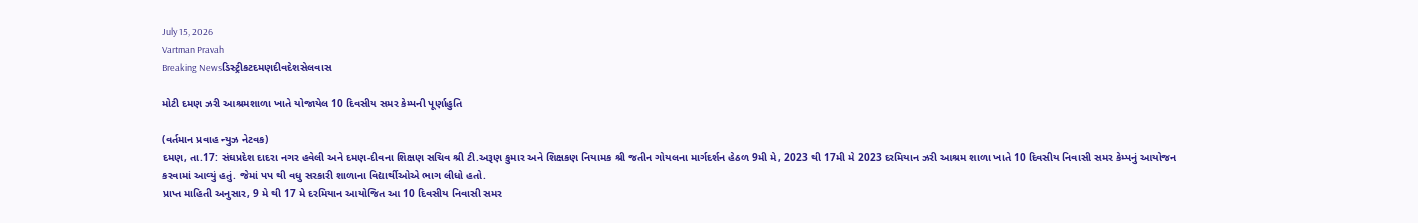July 15, 2026
Vartman Pravah
Breaking Newsડિસ્ટ્રીકટદમણદીવદેશસેલવાસ

મોટી દમણ ઝરી આશ્રમશાળા ખાતે યોજાયેલ 10 દિવસીય સમર કેમ્‍પની પૂર્ણાહુતિ

(વર્તમાન પ્રવાહ ન્‍યુઝ નેટવક)
દમણ, તા.17: સંઘપ્રદેશ દાદરા નગર હવેલી અને દમણ-દીવના શિક્ષણ સચિવ શ્રી ટી.અરૂણ કુમાર અને શિક્ષકણ નિયામક શ્રી જતીન ગોયલના માર્ગદર્શન હેઠળ 9મી મે, 2023 થી 17મી મે 2023 દરમિયાન ઝરી આશ્રમ શાળા ખાતે 10 દિવસીય નિવાસી સમર કેમ્‍પનું આયોજન કરવામાં આવ્‍યું હતું. જેમાં પપ થી વધુ સરકારી શાળાના વિદ્યાર્થીઓએ ભાગ લીધો હતો.
પ્રાપ્ત માહિતી અનુસાર, 9 મે થી 17 મે દરમિયાન આયોજિત આ 10 દિવસીય નિવાસી સમર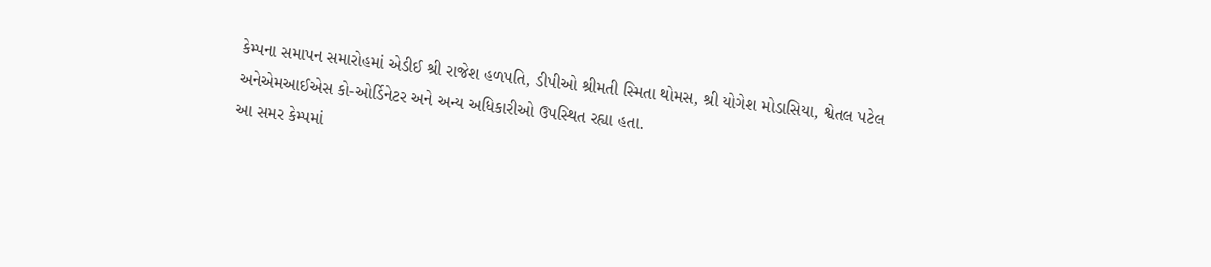કેમ્‍પના સમાપન સમારોહમાં એડીઈ શ્રી રાજેશ હળપતિ, ડીપીઓ શ્રીમતી સ્‍મિતા થોમસ, શ્રી યોગેશ મોડાસિયા, શ્વેતલ પટેલ અનેએમઆઈએસ કો-ઓર્ડિનેટર અને અન્‍ય અધિકારીઓ ઉપસ્‍થિત રહ્યા હતા.
આ સમર કેમ્‍પમાં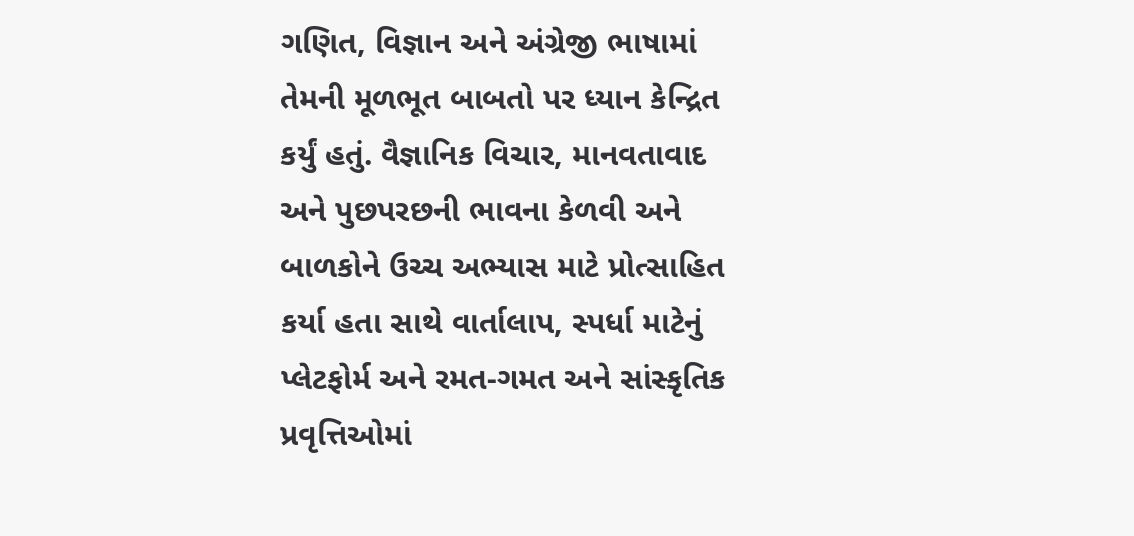ગણિત, વિજ્ઞાન અને અંગ્રેજી ભાષામાં તેમની મૂળભૂત બાબતો પર ધ્‍યાન કેન્‍દ્રિત કર્યું હતું. વૈજ્ઞાનિક વિચાર, માનવતાવાદ અને પુછપરછની ભાવના કેળવી અને બાળકોને ઉચ્‍ચ અભ્‍યાસ માટે પ્રોત્‍સાહિત કર્યા હતા સાથે વાર્તાલાપ, સ્‍પર્ધા માટેનું પ્‍લેટફોર્મ અને રમત-ગમત અને સાંસ્‍કૃતિક પ્રવૃત્તિઓમાં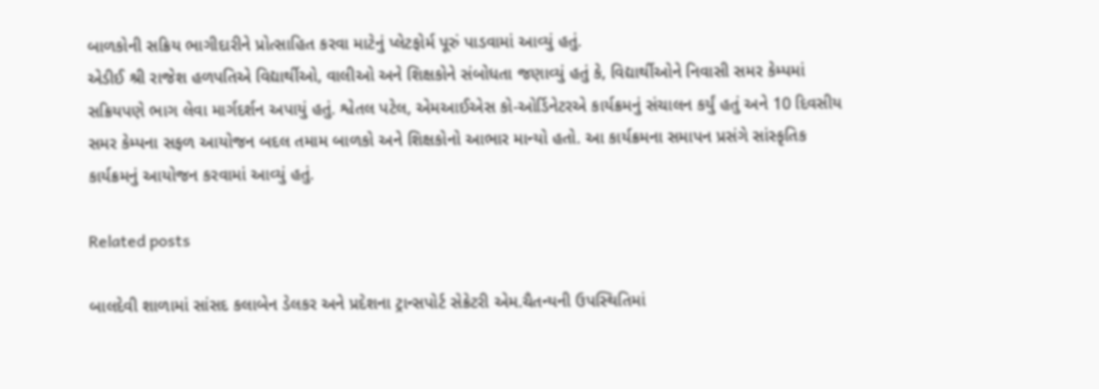બાળકોની સક્રિય ભાગીદારીને પ્રોત્‍સાહિત કરવા માટેનું પ્‍લેટફોર્મ પૂરું પાડવામાં આવ્‍યું હતું.
એડીઈ શ્રી રાજેશ હળપતિએ વિદ્યાર્થીઓ, વાલીઓ અને શિક્ષકોને સંબોધતા જણાવ્‍યું હતું કે, વિદ્યાર્થીઓને નિવાસી સમર કેમ્‍પમાં સક્રિયપણે ભાગ લેવા માર્ગદર્શન અપાયું હતું. શ્વેતલ પટેલ, એમઆઈએસ કો-ઓર્ડિનેટરએ કાર્યક્રમનું સંચાલન કર્યું હતું અને 10 દિવસીય સમર કેમ્‍પના સફળ આયોજન બદલ તમામ બાળકો અને શિક્ષકોનો આભાર માન્‍યો હતો. આ કાર્યક્રમના સમાપન પ્રસંગે સાંસ્‍કૃતિક કાર્યક્રમનું આયોજન કરવામાં આવ્‍યું હતું.

Related posts

બાલદેવી શાળામાં સાંસદ કલાબેન ડેલકર અને પ્રદેશના ટ્રાન્‍સપોર્ટ સેક્રેટરી એમ.ચૈતન્‍યની ઉપસ્‍થિતિમાં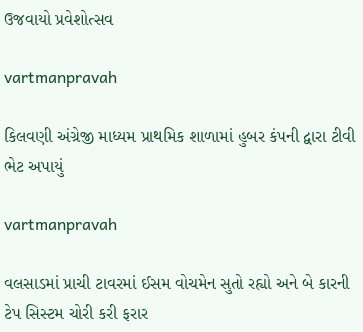ઉજવાયો પ્રવેશોત્‍સવ

vartmanpravah

કિલવણી અંગ્રેજી માધ્‍યમ પ્રાથમિક શાળામાં હુબર કંપની દ્વારા ટીવી ભેટ અપાયું

vartmanpravah

વલસાડમાં પ્રાચી ટાવરમાં ઈસમ વોચમેન સુતો રહ્યો અને બે કારની ટેપ સિસ્‍ટમ ચોરી કરી ફરાર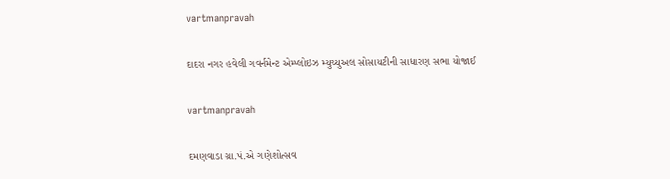vartmanpravah

દાદરા નગર હવેલી ગવર્નમેન્‍ટ એમ્‍પ્‍લોઇઝ મ્‍યુચ્‍યુઅલ સોસાયટીની સાધારણ સભા યોજાઈ

vartmanpravah

દમણવાડા ગ્રા.પં.એ ગણેશોત્‍સવ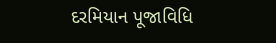દરમિયાન પૂજાવિધિ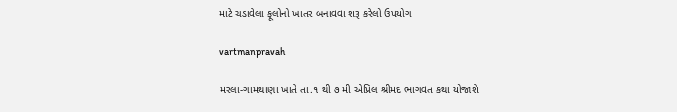માટે ચડાવેલા ફૂલોનો ખાતર બનાવવા શરૂ કરેલો ઉપયોગ

vartmanpravah

મરલા-ગામથાણા ખાતે તા.૧ થી ૭ મી એપ્રિલ શ્રીમદ ભાગવત કથા યોજાશે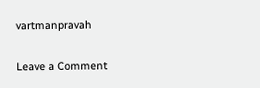vartmanpravah

Leave a Comment